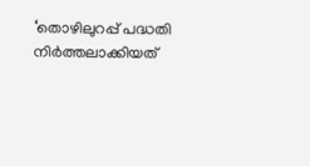‘തൊഴിലുറപ്പ് പദ്ധതി നിർത്തലാക്കിയത്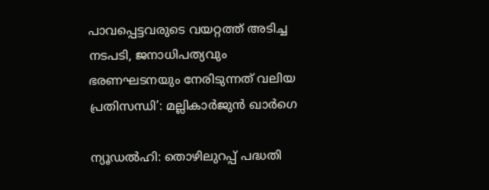പാവപ്പെട്ടവരുടെ വയറ്റത്ത് അടിച്ച നടപടി, ജനാധിപത്യവും ഭരണഘടനയും നേരിടുന്നത് വലിയ പ്രതിസന്ധി’: മല്ലികാർജുൻ ഖാർഗെ

ന്യൂഡൽഹി: തൊഴിലുറപ്പ് പദ്ധതി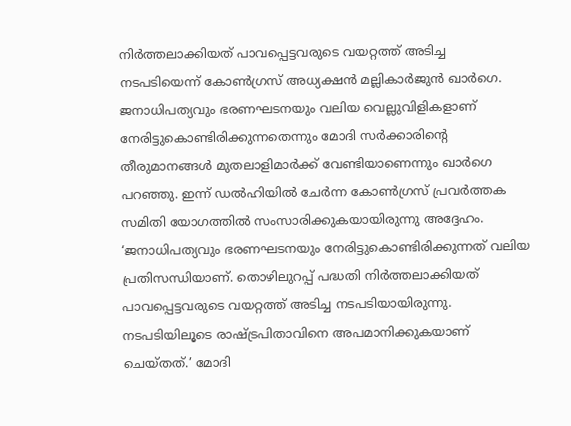നിർത്തലാക്കിയത് പാവപ്പെട്ടവരുടെ വയറ്റത്ത് അടിച്ച നടപടിയെന്ന് കോൺഗ്രസ് അധ്യക്ഷൻ മല്ലികാർജുൻ ഖാർഗെ. ജനാധിപത്യവും ഭരണഘടനയും വലിയ വെല്ലുവിളികളാണ് നേരിട്ടുകൊണ്ടിരിക്കുന്നതെന്നും മോദി സർക്കാരിന്റെ തീരുമാനങ്ങൾ മുതലാളിമാർക്ക് വേണ്ടിയാണെന്നും ഖാർഗെ പറഞ്ഞു. ഇന്ന് ഡൽഹിയിൽ ചേർന്ന കോൺഗ്രസ് പ്രവർത്തക സമിതി യോഗത്തിൽ സംസാരിക്കുകയായിരുന്നു അദ്ദേഹം.
‘ജനാധിപത്യവും ഭരണഘടനയും നേരിട്ടുകൊണ്ടിരിക്കുന്നത് വലിയ പ്രതിസന്ധിയാണ്. തൊഴിലുറപ്പ് പദ്ധതി നിർത്തലാക്കിയത് പാവപ്പെട്ടവരുടെ വയറ്റത്ത് അടിച്ച നടപടിയായിരുന്നു. നടപടിയിലൂടെ രാഷ്ട്രപിതാവിനെ അപമാനിക്കുകയാണ് ചെയ്തത്.’ മോദി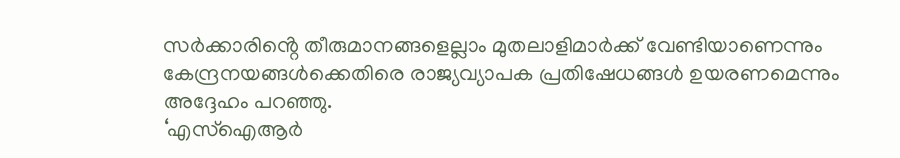സർക്കാരിൻ്റെ തീരുമാനങ്ങളെല്ലാം മുതലാളിമാർക്ക് വേണ്ടിയാണെന്നും കേന്ദ്രനയങ്ങൾക്കെതിരെ രാജ്യവ്യാപക പ്രതിഷേധങ്ങൾ ഉയരണമെന്നും അദ്ദേഹം പറഞ്ഞു.
‘എസ്ഐആർ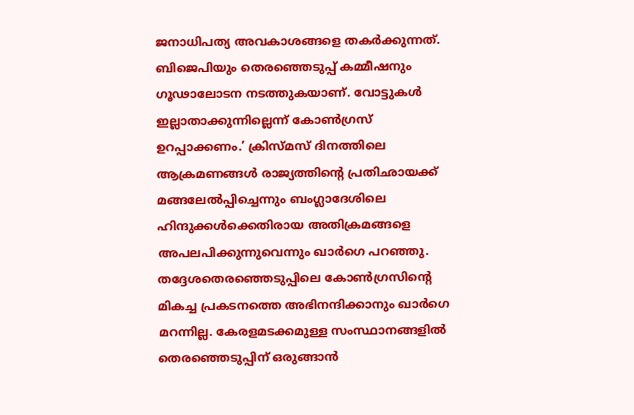ജനാധിപത്യ അവകാശങ്ങളെ തകർക്കുന്നത്. ബിജെപിയും തെരഞ്ഞെടുപ്പ് കമ്മീഷനും ഗൂഢാലോടന നടത്തുകയാണ്. വോട്ടുകൾ ഇല്ലാതാക്കുന്നില്ലെന്ന് കോൺഗ്രസ് ഉറപ്പാക്കണം.’ ക്രിസ്മസ് ദിനത്തിലെ ആക്രമണങ്ങൾ രാജ്യത്തിന്റെ പ്രതിഛായക്ക് മങ്ങലേൽപ്പിച്ചെന്നും ബംഗ്ലാദേശിലെ ഹിന്ദുക്കൾക്കെതിരായ അതിക്രമങ്ങളെ അപലപിക്കുന്നുവെന്നും ഖാർഗെ പറഞ്ഞു.
തദ്ദേശതെരഞ്ഞെടുപ്പിലെ കോൺഗ്രസിൻ്റെ മികച്ച പ്രകടനത്തെ അഭിനന്ദിക്കാനും ഖാർഗെ മറന്നില്ല. കേരളമടക്കമുള്ള സംസ്ഥാനങ്ങളിൽ തെരഞ്ഞെടുപ്പിന് ഒരുങ്ങാൻ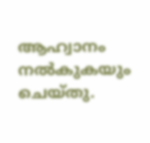ആഹ്വാനം നൽകുകയും ചെയ്തു.